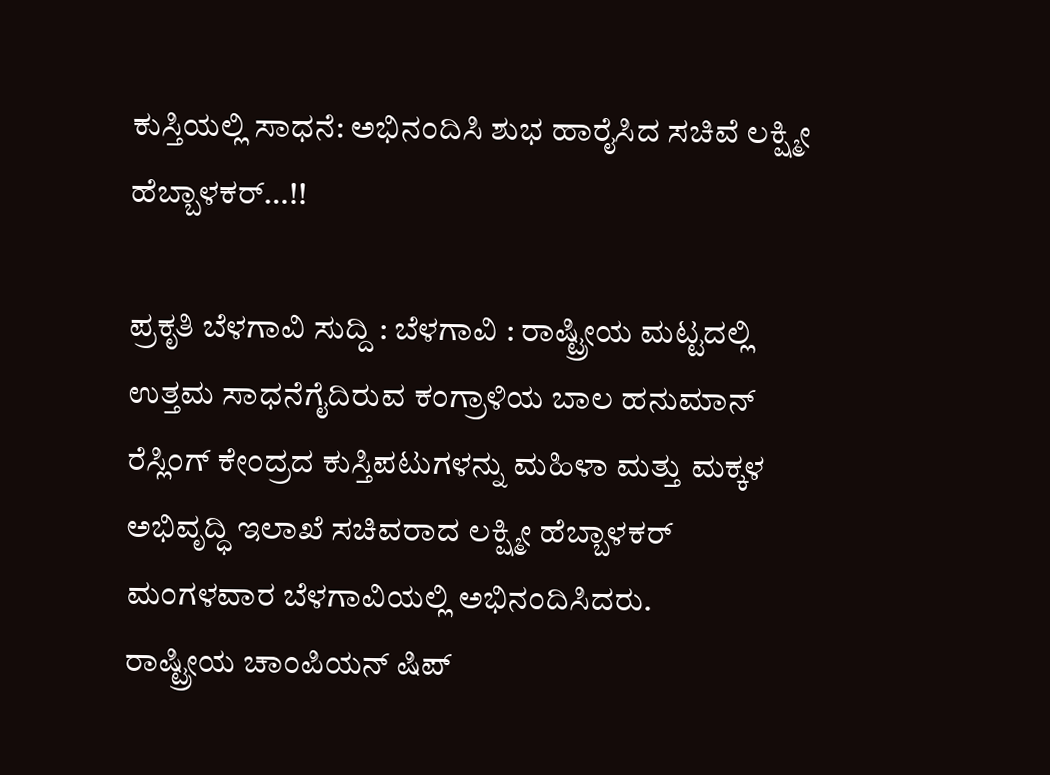ಕುಸ್ತಿಯಲ್ಲಿ ಸಾಧನೆ: ಅಭಿನಂದಿಸಿ ಶುಭ ಹಾರೈಸಿದ ಸಚಿವೆ ಲಕ್ಷ್ಮೀ ಹೆಬ್ಬಾಳಕರ್…!!

ಪ್ರಕೃತಿ ಬೆಳಗಾವಿ ಸುದ್ದಿ : ಬೆಳಗಾವಿ : ರಾಷ್ಟ್ರೀಯ ಮಟ್ಟದಲ್ಲಿ ಉತ್ತಮ ಸಾಧನೆಗೈದಿರುವ ಕಂಗ್ರಾಳಿಯ ಬಾಲ ಹನುಮಾನ್ ರೆಸ್ಲಿಂಗ್ ಕೇಂದ್ರದ ಕುಸ್ತಿಪಟುಗಳನ್ನು ಮಹಿಳಾ ಮತ್ತು ಮಕ್ಕಳ ಅಭಿವೃದ್ಧಿ ಇಲಾಖೆ ಸಚಿವರಾದ ಲಕ್ಷ್ಮೀ ಹೆಬ್ಬಾಳಕರ್ ಮಂಗಳವಾರ ಬೆಳಗಾವಿಯಲ್ಲಿ ಅಭಿನಂದಿಸಿದರು.
ರಾಷ್ಟ್ರೀಯ ಚಾಂಪಿಯನ್ ಷಿಪ್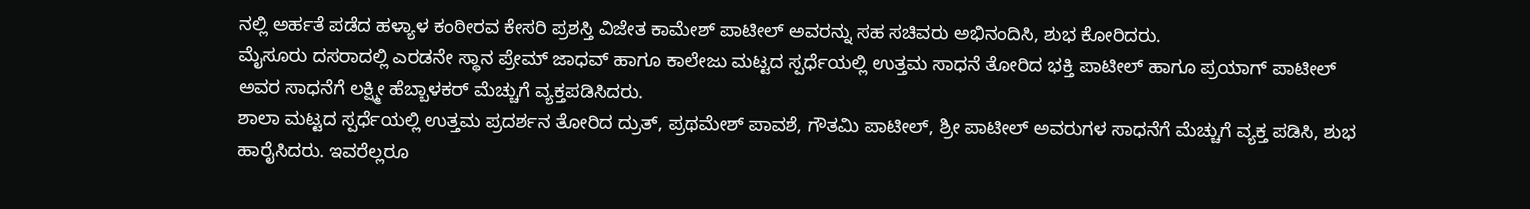ನಲ್ಲಿ ಅರ್ಹತೆ ಪಡೆದ ಹಳ್ಯಾಳ ಕಂಠೀರವ ಕೇಸರಿ ಪ್ರಶಸ್ತಿ ವಿಜೇತ ಕಾಮೇಶ್ ಪಾಟೀಲ್ ಅವರನ್ನು ಸಹ ಸಚಿವರು ಅಭಿನಂದಿಸಿ, ಶುಭ ಕೋರಿದರು.
ಮೈಸೂರು ದಸರಾದಲ್ಲಿ ಎರಡನೇ ಸ್ಥಾನ ಪ್ರೇಮ್ ಜಾಧವ್ ಹಾಗೂ ಕಾಲೇಜು ಮಟ್ಟದ ಸ್ಪರ್ಧೆಯಲ್ಲಿ ಉತ್ತಮ ಸಾಧನೆ ತೋರಿದ ಭಕ್ತಿ ಪಾಟೀಲ್ ಹಾಗೂ ಪ್ರಯಾಗ್ ಪಾಟೀಲ್ ಅವರ ಸಾಧನೆಗೆ ಲಕ್ಷ್ಮೀ ಹೆಬ್ಬಾಳಕರ್ ಮೆಚ್ಚುಗೆ ವ್ಯಕ್ತಪಡಿಸಿದರು.
ಶಾಲಾ ಮಟ್ಟದ ಸ್ಪರ್ಧೆಯಲ್ಲಿ ಉತ್ತಮ ಪ್ರದರ್ಶನ ತೋರಿದ ದ್ರುತ್, ಪ್ರಥಮೇಶ್ ಪಾವಶೆ, ಗೌತಮಿ ಪಾಟೀಲ್, ಶ್ರೀ ಪಾಟೀಲ್ ಅವರುಗಳ ಸಾಧನೆಗೆ ಮೆಚ್ಚುಗೆ ವ್ಯಕ್ತ ಪಡಿಸಿ, ಶುಭ ಹಾರೈಸಿದರು. ಇವರೆಲ್ಲರೂ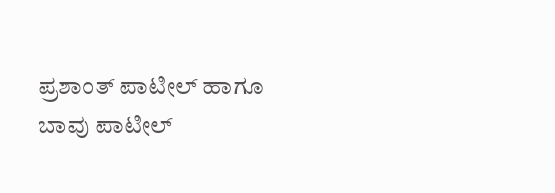ಪ್ರಶಾಂತ್ ಪಾಟೀಲ್ ಹಾಗೂ ಬಾವು ಪಾಟೀಲ್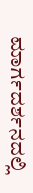ಮಾರ್ಗದರ್ಶನದಲ್ಲಿ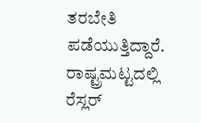ತರಬೇತಿ ಪಡೆಯುತ್ತಿದ್ದಾರೆ. ರಾಷ್ಟ್ರಮಟ್ಟದಲ್ಲಿ ರೆಸ್ಲರ್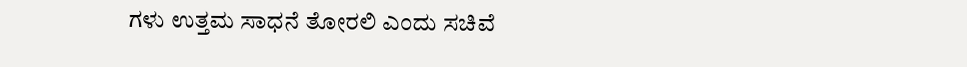ಗಳು ಉತ್ತಮ ಸಾಧನೆ ತೋರಲಿ ಎಂದು ಸಚಿವೆ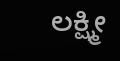ಲಕ್ಷ್ಮೀ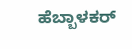ಹೆಬ್ಬಾಳಕರ್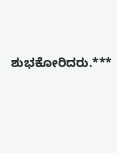ಶುಭಕೋರಿದರು.***